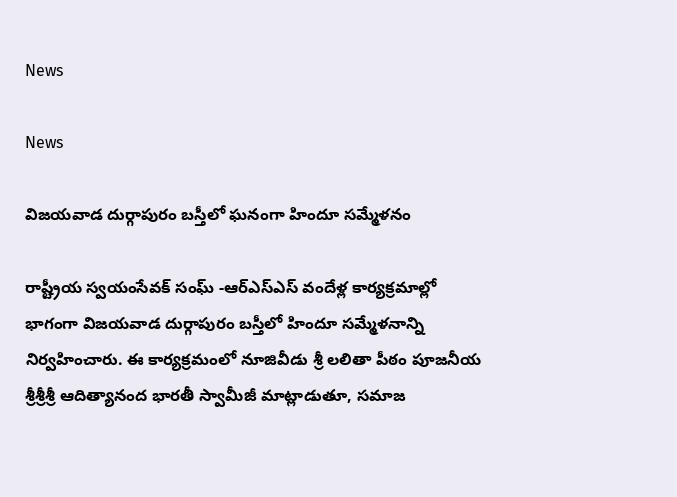News

News

విజయవాడ దుర్గాపురం బస్తీలో ఘనంగా హిందూ సమ్మేళనం

రాష్ట్రీయ స్వయంసేవక్ సంఘ్ -ఆర్ఎస్ఎస్ వందేళ్ల కార్యక్రమాల్లో భాగంగా విజయవాడ దుర్గాపురం బస్తీలో హిందూ సమ్మేళనాన్ని నిర్వహించారు. ఈ కార్యక్రమంలో నూజివీడు శ్రీ లలితా పీఠం పూజనీయ శ్రీశ్రీశ్రీ ఆదిత్యానంద భారతీ స్వామీజీ మాట్లాడుతూ, సమాజ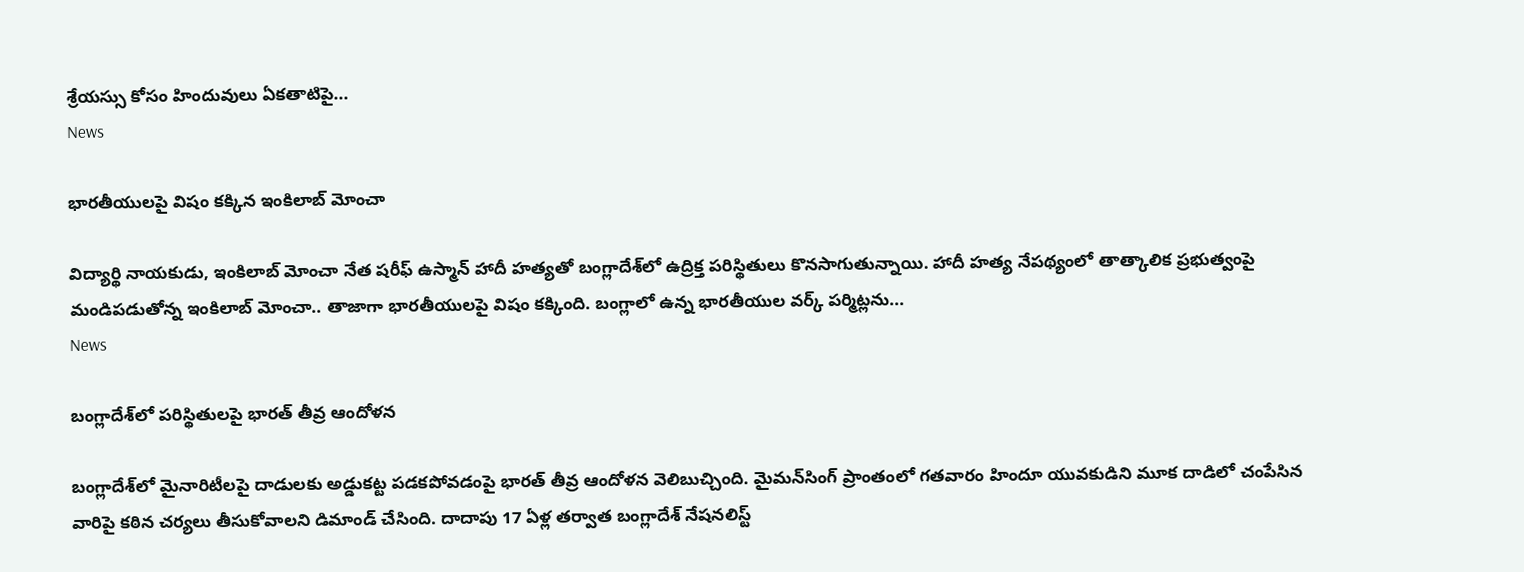శ్రేయస్సు కోసం హిందువులు ఏకతాటిపై...
News

భారతీయులపై విషం కక్కిన ఇంకిలాబ్‌ మోంచా

విద్యార్థి నాయకుడు, ఇంకిలాబ్‌ మోంచా నేత షరీఫ్‌ ఉస్మాన్ హాదీ హత్యతో బంగ్లాదేశ్‌లో ఉద్రిక్త పరిస్థితులు కొనసాగుతున్నాయి. హాదీ హత్య నేపథ్యంలో తాత్కాలిక ప్రభుత్వంపై మండిపడుతోన్న ఇంకిలాబ్‌ మోంచా.. తాజాగా భారతీయులపై విషం కక్కింది. బంగ్లాలో ఉన్న భారతీయుల వర్క్‌ పర్మిట్లను...
News

బంగ్లాదేశ్‌లో పరిస్థితులపై భారత్‌ తీవ్ర ఆందోళన

బంగ్లాదేశ్‌లో మైనారిటీలపై దాడులకు అడ్డుకట్ట పడకపోవడంపై భారత్‌ తీవ్ర ఆందోళన వెలిబుచ్చింది. మైమన్‌సింగ్‌ ప్రాంతంలో గతవారం హిందూ యువకుడిని మూక దాడిలో చంపేసిన వారిపై కఠిన చర్యలు తీసుకోవాలని డిమాండ్‌ చేసింది. దాదాపు 17 ఏళ్ల తర్వాత బంగ్లాదేశ్‌ నేషనలిస్ట్‌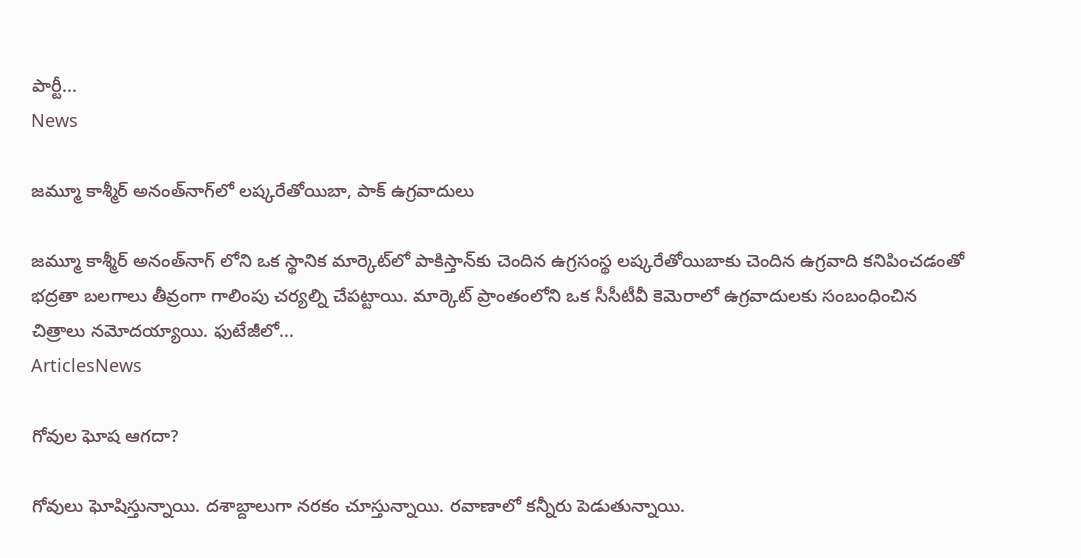పార్టీ...
News

జమ్మూ కాశ్మీర్ అనంత్‌నాగ్‌లో లష్కరేతోయిబా, పాక్ ఉగ్రవాదులు

జమ్మూ కాశ్మీర్ అనంత్‌నాగ్‌ లోని ఒక స్థానిక మార్కెట్‌లో పాకిస్తాన్‌కు చెందిన ఉగ్రసంస్థ లష్కరేతోయిబాకు చెందిన ఉగ్రవాది కనిపించడంతో భద్రతా బలగాలు తీవ్రంగా గాలింపు చర్యల్ని చేపట్టాయి. మార్కెట్ ప్రాంతంలోని ఒక సీసీటీవీ కెమెరాలో ఉగ్రవాదులకు సంబంధించిన చిత్రాలు నమోదయ్యాయి. ఫుటేజీలో...
ArticlesNews

గోవుల ఘోష ఆగదా?

గోవులు ఘోషిస్తున్నాయి. దశాబ్దాలుగా నరకం చూస్తున్నాయి. రవాణాలో కన్నీరు పెడుతున్నాయి.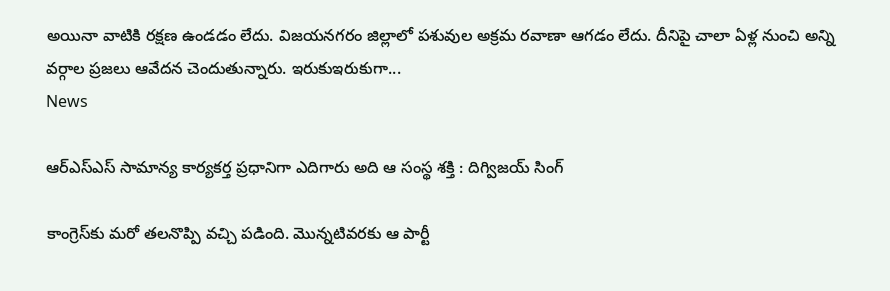అయినా వాటికి రక్షణ ఉండడం లేదు. విజయనగరం జిల్లాలో పశువుల అక్రమ రవాణా ఆగడం లేదు. దీనిపై చాలా ఏళ్ల నుంచి అన్ని వర్గాల ప్రజలు ఆవేదన చెందుతున్నారు. ఇరుకుఇరుకుగా...
News

ఆర్‌ఎస్‌ఎస్‌ సామాన్య కార్యకర్త ప్రధానిగా ఎదిగారు అది ఆ సంస్థ శక్తి : దిగ్విజయ్‌ సింగ్‌

కాంగ్రెస్‌కు మరో తలనొప్పి వచ్చి పడింది. మొన్నటివరకు ఆ పార్టీ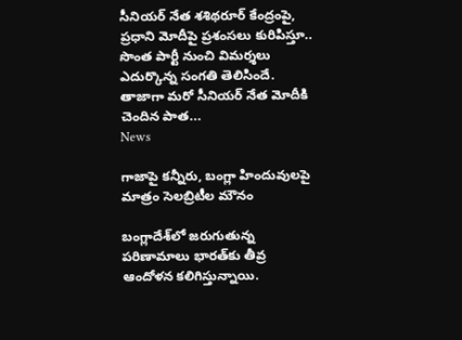సీనియర్ నేత శశిథరూర్ కేంద్రంపై, ప్రధాని మోదీపై ప్రశంసలు కురిపిస్తూ.. సొంత పార్టీ నుంచి విమర్శలు ఎదుర్కొన్న సంగతి తెలిసిందే. తాజాగా మరో సీనియర్‌ నేత మోదీకి చెందిన పాత...
News

గాజాపై కన్నీరు, బంగ్లా హిందువులపై మాత్రం సెలబ్రిటీల మౌనం

బంగ్లాదేశ్‌లో జరుగుతున్న పరిణామాలు భారత్‌కు తీవ్ర ఆందోళన కలిగిస్తున్నాయి.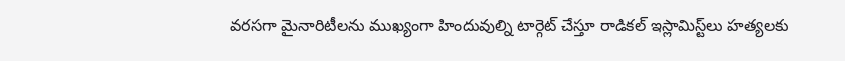వరసగా మైనారిటీలను ముఖ్యంగా హిందువుల్ని టార్గెట్ చేస్తూ రాడికల్ ఇస్లామిస్ట్‌లు హత్యలకు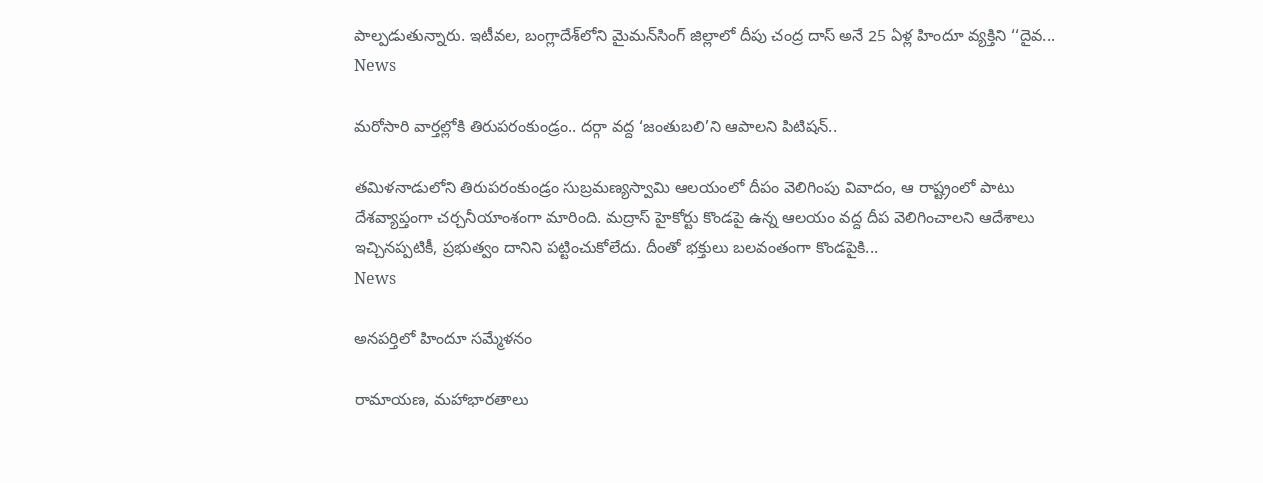పాల్పడుతున్నారు. ఇటీవల, బంగ్లాదేశ్‌లోని మైమన్‌సింగ్ జిల్లాలో దీపు చంద్ర దాస్ అనే 25 ఏళ్ల హిందూ వ్యక్తిని ‘‘దైవ...
News

మరోసారి వార్తల్లోకి తిరుపరంకుండ్రం.. దర్గా వద్ద ‘జంతుబలి’ని ఆపాలని పిటిషన్..

తమిళనాడులోని తిరుపరంకుండ్రం సుబ్రమణ్యస్వామి ఆలయంలో దీపం వెలిగింపు వివాదం, ఆ రాష్ట్రంలో పాటు దేశవ్యాప్తంగా చర్చనీయాంశంగా మారింది. మద్రాస్ హైకోర్టు కొండపై ఉన్న ఆలయం వద్ద దీప వెలిగించాలని ఆదేశాలు ఇచ్చినప్పటికీ, ప్రభుత్వం దానిని పట్టించుకోలేదు. దీంతో భక్తులు బలవంతంగా కొండపైకి...
News

అనపర్తిలో హిందూ సమ్మేళనం

రామాయణ, మహాభారతాలు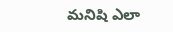మనిషి ఎలా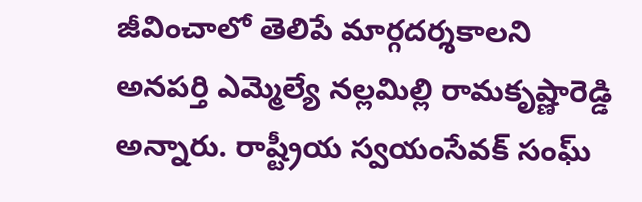జీవించాలో తెలిపే మార్గదర్శకాలని అనపర్తి ఎమ్మెల్యే నల్లమిల్లి రామకృష్ణారెడ్డి అన్నారు. రాష్ట్రీయ స్వయంసేవక్ సంఘ్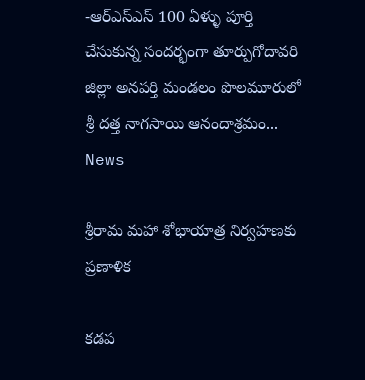-ఆర్ఎస్ఎస్ 100 ఏళ్ళు పూర్తి చేసుకున్న సందర్భంగా తూర్పుగోదావరి జిల్లా అనపర్తి మండలం పొలమూరులో శ్రీ దత్త నాగసాయి ఆనందాశ్రమం...
News

శ్రీరామ మహా శోభాయాత్ర నిర్వహణకు ప్రణాళిక

కడప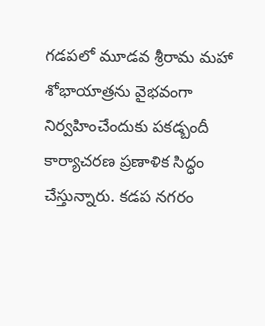గడపలో మూడవ శ్రీరామ మహా శోభాయాత్రను వైభవంగా నిర్వహించేందుకు పకడ్బందీ కార్యాచరణ ప్రణాళిక సిద్ధం చేస్తున్నారు. కడప నగరం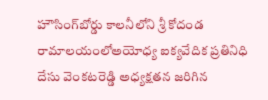హౌసింగ్‌బోర్డు కాలనీలోని శ్రీ కోదండ రామాలయంలోఅయోధ్య ఐక్యవేదిక ప్రతినిధి దేసు వెంకటరెడ్డి అధ్యక్షతన జరిగిన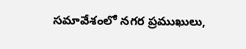సమావేశంలో నగర ప్రముఖులు,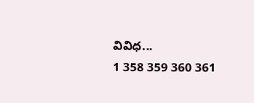వివిధ...
1 358 359 360 361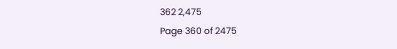362 2,475
Page 360 of 2475